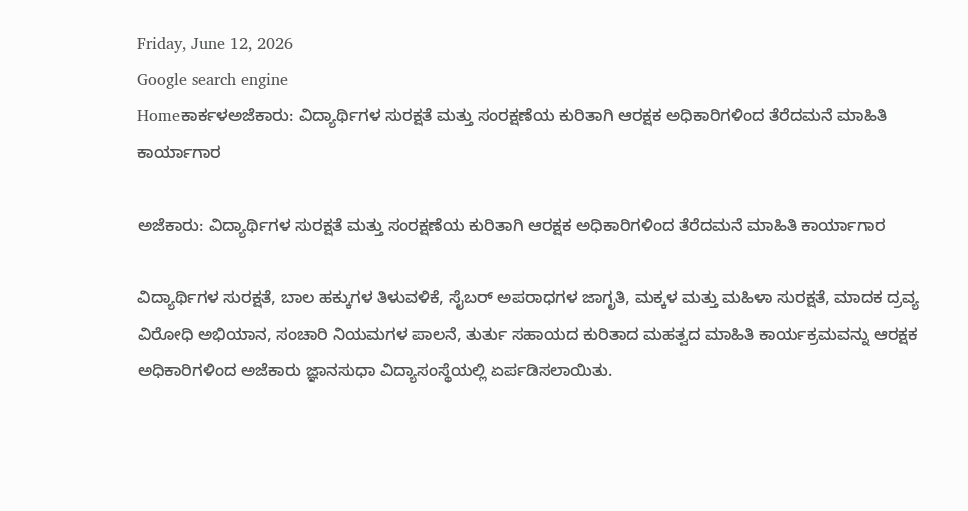Friday, June 12, 2026
Google search engine
Homeಕಾರ್ಕಳಅಜೆಕಾರು: ವಿದ್ಯಾರ್ಥಿಗಳ ಸುರಕ್ಷತೆ ಮತ್ತು ಸಂರಕ್ಷಣೆಯ ಕುರಿತಾಗಿ ಆರಕ್ಷಕ ಅಧಿಕಾರಿಗಳಿಂದ ತೆರೆದಮನೆ ಮಾಹಿತಿ ಕಾರ್ಯಾಗಾರ

ಅಜೆಕಾರು: ವಿದ್ಯಾರ್ಥಿಗಳ ಸುರಕ್ಷತೆ ಮತ್ತು ಸಂರಕ್ಷಣೆಯ ಕುರಿತಾಗಿ ಆರಕ್ಷಕ ಅಧಿಕಾರಿಗಳಿಂದ ತೆರೆದಮನೆ ಮಾಹಿತಿ ಕಾರ್ಯಾಗಾರ

ವಿದ್ಯಾರ್ಥಿಗಳ ಸುರಕ್ಷತೆ, ಬಾಲ ಹಕ್ಕುಗಳ ತಿಳುವಳಿಕೆ, ಸೈಬರ್ ಅಪರಾಧಗಳ ಜಾಗೃತಿ, ಮಕ್ಕಳ ಮತ್ತು ಮಹಿಳಾ ಸುರಕ್ಷತೆ, ಮಾದಕ ದ್ರವ್ಯ ವಿರೋಧಿ ಅಭಿಯಾನ, ಸಂಚಾರಿ ನಿಯಮಗಳ ಪಾಲನೆ, ತುರ್ತು ಸಹಾಯದ ಕುರಿತಾದ ಮಹತ್ವದ ಮಾಹಿತಿ ಕಾರ್ಯಕ್ರಮವನ್ನು ಆರಕ್ಷಕ ಅಧಿಕಾರಿಗಳಿಂದ ಅಜೆಕಾರು ಜ್ಞಾನಸುಧಾ ವಿದ್ಯಾಸಂಸ್ಥೆಯಲ್ಲಿ ಏರ್ಪಡಿಸಲಾಯಿತು.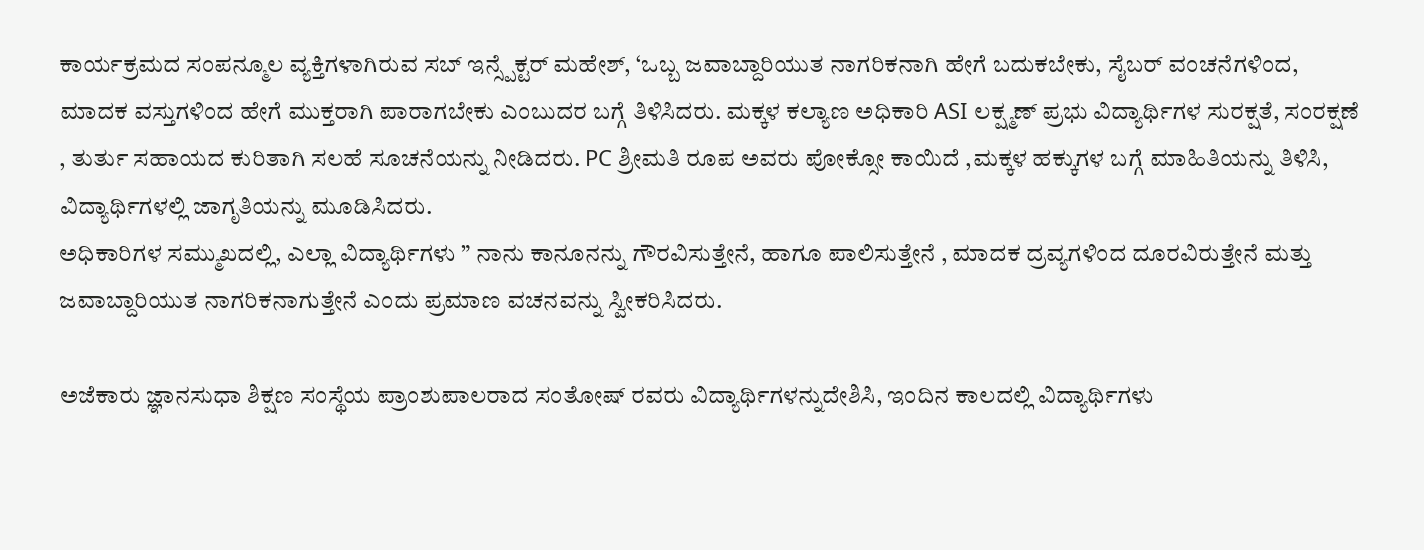ಕಾರ್ಯಕ್ರಮದ ಸಂಪನ್ಮೂಲ ವ್ಯಕ್ತಿಗಳಾಗಿರುವ ಸಬ್ ಇನ್ಸ್ಪೆಕ್ಟರ್ ಮಹೇಶ್, ‘ಒಬ್ಬ ಜವಾಬ್ದಾರಿಯುತ ನಾಗರಿಕನಾಗಿ ಹೇಗೆ ಬದುಕಬೇಕು, ಸೈಬರ್ ವಂಚನೆಗಳಿಂದ, ಮಾದಕ ವಸ್ತುಗಳಿಂದ ಹೇಗೆ ಮುಕ್ತರಾಗಿ ಪಾರಾಗಬೇಕು ಎಂಬುದರ ಬಗ್ಗೆ ತಿಳಿಸಿದರು. ಮಕ್ಕಳ ಕಲ್ಯಾಣ ಅಧಿಕಾರಿ ASI ಲಕ್ಷ್ಮಣ್ ಪ್ರಭು ವಿದ್ಯಾರ್ಥಿಗಳ ಸುರಕ್ಷತೆ, ಸಂರಕ್ಷಣೆ , ತುರ್ತು ಸಹಾಯದ ಕುರಿತಾಗಿ ಸಲಹೆ ಸೂಚನೆಯನ್ನು ನೀಡಿದರು. PC ಶ್ರೀಮತಿ ರೂಪ ಅವರು ಪೋಕ್ಸೋ ಕಾಯಿದೆ ,ಮಕ್ಕಳ ಹಕ್ಕುಗಳ ಬಗ್ಗೆ ಮಾಹಿತಿಯನ್ನು ತಿಳಿಸಿ, ವಿದ್ಯಾರ್ಥಿಗಳಲ್ಲಿ ಜಾಗೃತಿಯನ್ನು ಮೂಡಿಸಿದರು.
ಅಧಿಕಾರಿಗಳ ಸಮ್ಮುಖದಲ್ಲಿ, ಎಲ್ಲಾ ವಿದ್ಯಾರ್ಥಿಗಳು ” ನಾನು ಕಾನೂನನ್ನು ಗೌರವಿಸುತ್ತೇನೆ, ಹಾಗೂ ಪಾಲಿಸುತ್ತೇನೆ , ಮಾದಕ ದ್ರವ್ಯಗಳಿಂದ ದೂರವಿರುತ್ತೇನೆ ಮತ್ತು ಜವಾಬ್ದಾರಿಯುತ ನಾಗರಿಕನಾಗುತ್ತೇನೆ ಎಂದು ಪ್ರಮಾಣ ವಚನವನ್ನು ಸ್ವೀಕರಿಸಿದರು.

ಅಜೆಕಾರು ಜ್ಞಾನಸುಧಾ ಶಿಕ್ಷಣ ಸಂಸ್ಥೆಯ ಪ್ರಾಂಶುಪಾಲರಾದ ಸಂತೋಷ್ ರವರು ವಿದ್ಯಾರ್ಥಿಗಳನ್ನುದೇಶಿಸಿ, ಇಂದಿನ ಕಾಲದಲ್ಲಿ ವಿದ್ಯಾರ್ಥಿಗಳು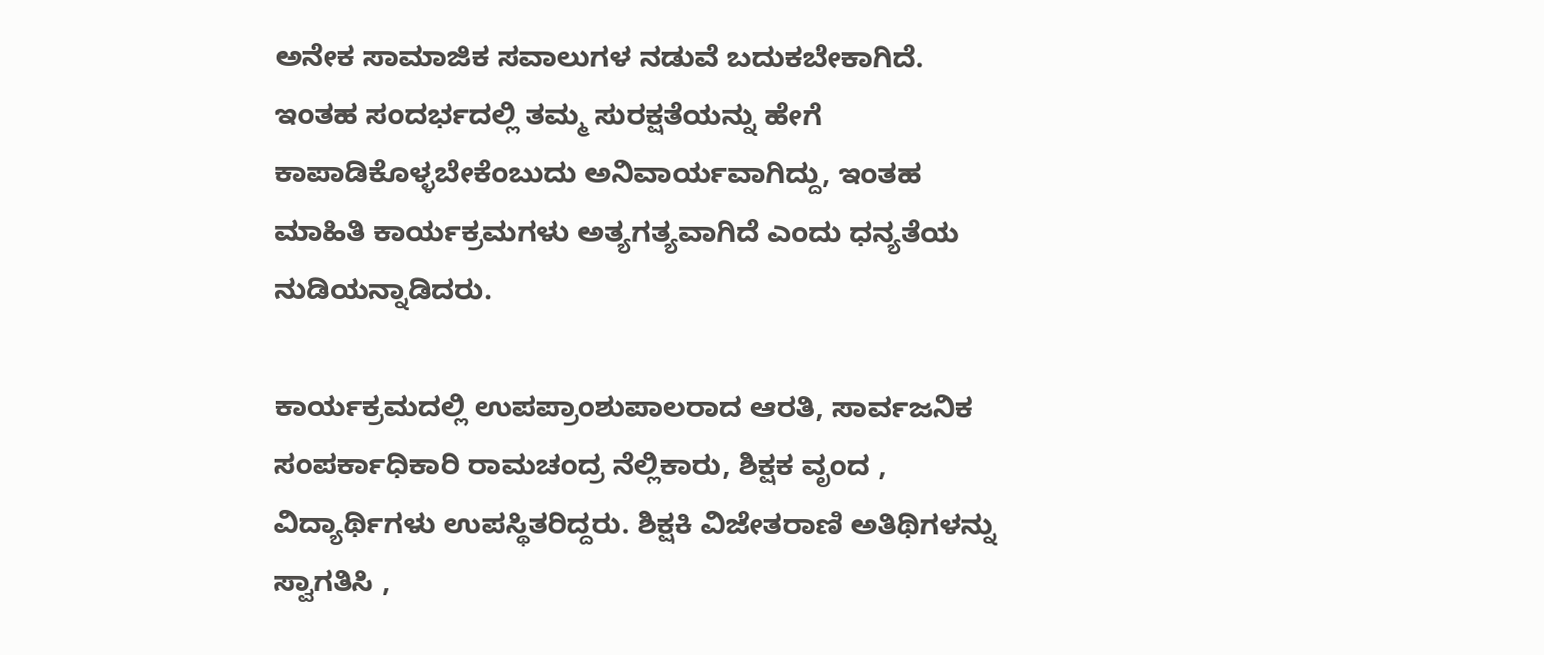ಅನೇಕ ಸಾಮಾಜಿಕ ಸವಾಲುಗಳ ನಡುವೆ ಬದುಕಬೇಕಾಗಿದೆ. ಇಂತಹ ಸಂದರ್ಭದಲ್ಲಿ ತಮ್ಮ ಸುರಕ್ಷತೆಯನ್ನು ಹೇಗೆ ಕಾಪಾಡಿಕೊಳ್ಳಬೇಕೆಂಬುದು ಅನಿವಾರ್ಯವಾಗಿದ್ದು, ಇಂತಹ ಮಾಹಿತಿ ಕಾರ್ಯಕ್ರಮಗಳು ಅತ್ಯಗತ್ಯವಾಗಿದೆ ಎಂದು ಧನ್ಯತೆಯ ನುಡಿಯನ್ನಾಡಿದರು.

ಕಾರ್ಯಕ್ರಮದಲ್ಲಿ ಉಪಪ್ರಾಂಶುಪಾಲರಾದ ಆರತಿ, ಸಾರ್ವಜನಿಕ ಸಂಪರ್ಕಾಧಿಕಾರಿ ರಾಮಚಂದ್ರ ನೆಲ್ಲಿಕಾರು, ಶಿಕ್ಷಕ ವೃಂದ , ವಿದ್ಯಾರ್ಥಿಗಳು ಉಪಸ್ಥಿತರಿದ್ದರು. ಶಿಕ್ಷಕಿ ವಿಜೇತರಾಣಿ ಅತಿಥಿಗಳನ್ನು ಸ್ವಾಗತಿಸಿ ,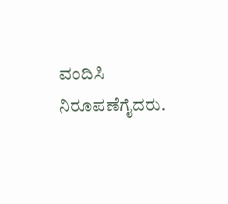ವಂದಿಸಿ ನಿರೂಪಣೆಗೈದರು.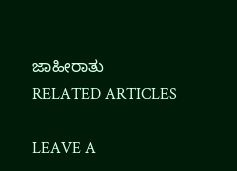ಜಾಹೀರಾತು
RELATED ARTICLES

LEAVE A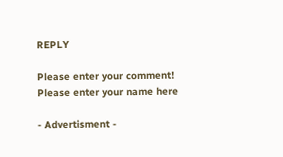REPLY

Please enter your comment!
Please enter your name here

- Advertisment -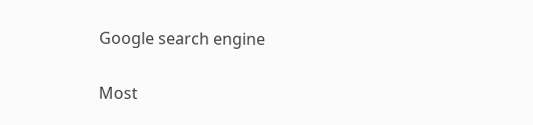Google search engine

Most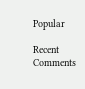Popular

Recent Comments